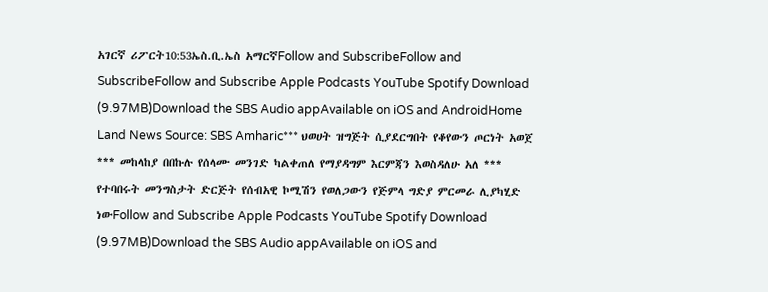አገርኛ ሪፖርት10:53ኤስ.ቢ.ኤስ አማርኛFollow and SubscribeFollow and SubscribeFollow and Subscribe Apple Podcasts YouTube Spotify Download (9.97MB)Download the SBS Audio appAvailable on iOS and AndroidHome Land News Source: SBS Amharic*** ህወሀት ዝግጅት ሲያደርግበት የቆየውን ጦርነት አወጀ *** መከላከያ በበኩሉ የሰላሙ መንገድ ካልቀጠለ የማያዳግም እርምጃን እወስዳለሁ አለ *** የተባበሩት መንግስታት ድርጅት የሰብአዊ ኮሚሽን የወለጋውን የጅምላ ግድያ ምርመራ ሊያካሂድ ነውFollow and Subscribe Apple Podcasts YouTube Spotify Download (9.97MB)Download the SBS Audio appAvailable on iOS and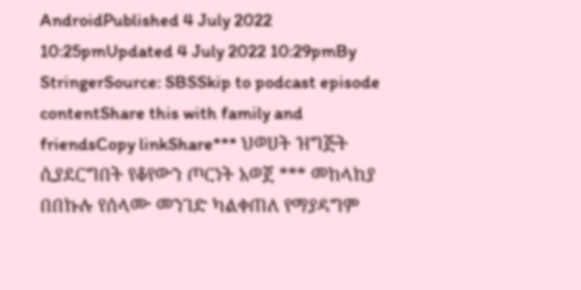AndroidPublished 4 July 2022 10:25pmUpdated 4 July 2022 10:29pmBy StringerSource: SBSSkip to podcast episode contentShare this with family and friendsCopy linkShare*** ህወሀት ዝግጅት ሲያደርግበት የቆየውን ጦርነት አወጀ *** መከላከያ በበኩሉ የሰላሙ መንገድ ካልቀጠለ የማያዳግም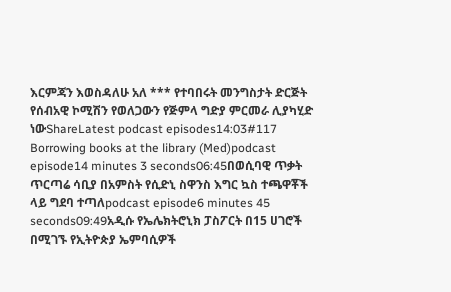እርምጃን እወስዳለሁ አለ *** የተባበሩት መንግስታት ድርጅት የሰብአዊ ኮሚሽን የወለጋውን የጅምላ ግድያ ምርመራ ሊያካሂድ ነውShareLatest podcast episodes14:03#117 Borrowing books at the library (Med)podcast episode14 minutes 3 seconds06:45በወሲባዊ ጥቃት ጥርጣሬ ሳቢያ በአምስት የሲድኒ ስዋንስ እግር ኳስ ተጫዋቾች ላይ ግደባ ተጣለpodcast episode6 minutes 45 seconds09:49አዲሱ የኤሌክትሮኒክ ፓስፖርት በ15 ሀገሮች በሚገኙ የኢትዮጵያ ኤምባሲዎች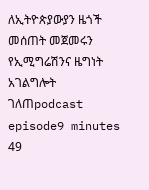ለኢትዮጵያውያን ዜጎች መሰጠት መጀመሩን የኢሚግሬሽንና ዜግነት አገልግሎት ገለጠpodcast episode9 minutes 49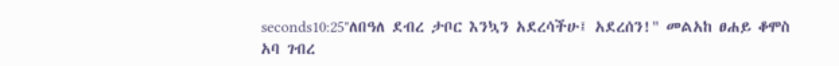seconds10:25"ለበዓለ ደብረ ታቦር እንኳን አደረሳችሁ፤ አደረሰን!" መልአከ ፀሐይ ቆሞስ አባ ገብረ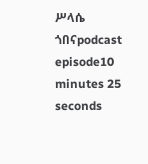ሥላሴ ጎበናpodcast episode10 minutes 25 seconds